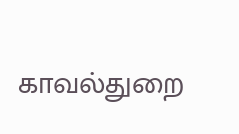காவல்துறை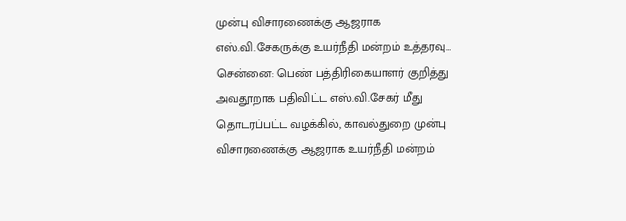முன்பு விசாரணைக்கு ஆஜராக எஸ்.வி.சேகருக்கு உயர்நீதி மன்றம் உத்தரவு…
சென்னை: பெண் பத்திரிகையாளர் குறித்து அவதூறாக பதிவிட்ட எஸ்.வி.சேகர் மீது தொடரப்பட்ட வழக்கில், காவல்துறை முன்பு விசாரணைக்கு ஆஜராக உயர்நீதி மன்றம்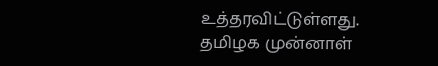உத்தரவிட்டுள்ளது. தமிழக முன்னாள்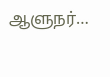ஆளுநர்…